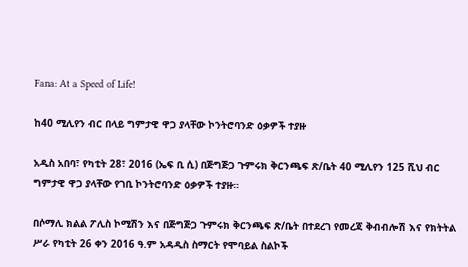Fana: At a Speed of Life!

ከ40 ሚሊየን ብር በላይ ግምታዊ ዋጋ ያላቸው ኮንትሮባንድ ዕቃዎች ተያዙ

አዲስ አበባ፣ የካቲት 28፣ 2016 (ኤፍ ቢ ሲ) በጅግጅጋ ጉምሩክ ቅርንጫፍ ጽ/ቤት 40 ሚሊየን 125 ሺህ ብር ግምታዊ ዋጋ ያላቸው የገቢ ኮንትሮባንድ ዕቃዎች ተያዙ።

በሶማሊ ክልል ፖሊስ ኮሚሽን እና በጅግጅጋ ጉምሩክ ቅርንጫፍ ጽ/ቤት በተደረገ የመረጃ ቅብብሎሽ እና የክትትል ሥራ የካቲት 26 ቀን 2016 ዓ.ም አዳዲስ ስማርት የሞባይል ስልኮች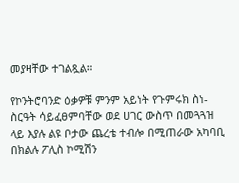መያዛቸው ተገልጿል።

የኮንትሮባንድ ዕቃዎቹ ምንም አይነት የጉምሩክ ስነ-ስርዓት ሳይፈፀምባቸው ወደ ሀገር ውስጥ በመጓጓዝ ላይ እያሉ ልዩ ቦታው ጨረቴ ተብሎ በሚጠራው አካባቢ በክልሉ ፖሊስ ኮሚሽን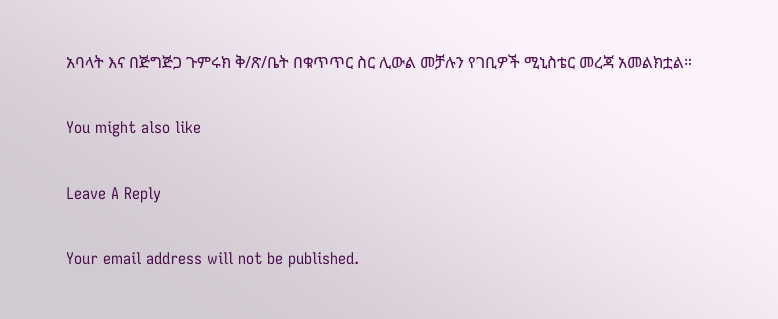አባላት እና በጅግጅጋ ጉምሩክ ቅ/ጽ/ቤት በቁጥጥር ስር ሊውል መቻሉን የገቢዎች ሚኒስቴር መረጃ አመልክቷል።

You might also like

Leave A Reply

Your email address will not be published.